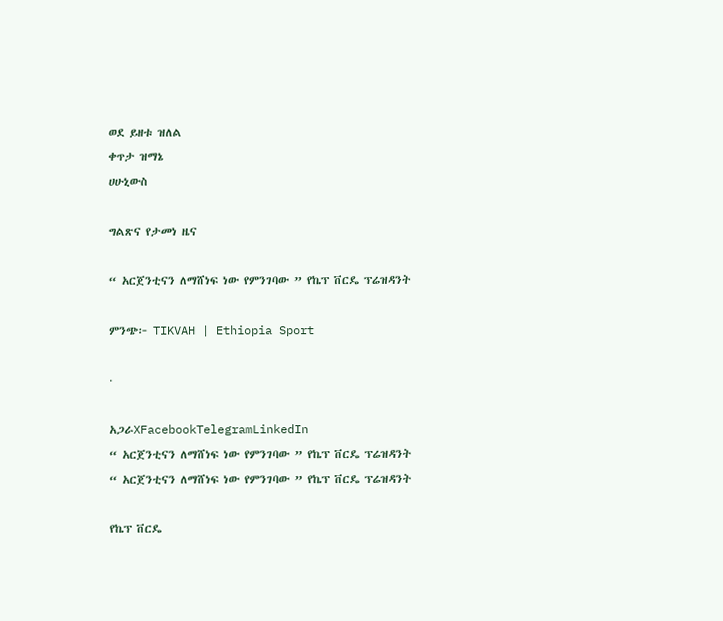ወደ ይዘቱ ዝለል
ቀጥታ ዝማኔ
ሀሁኒውስ

ግልጽና የታመነ ዜና

“ አርጀንቲናን ለማሸነፍ ነው የምንገባው ” የኬፕ ቨርዴ ፕሬዝዳንት

ምንጭ፦ TIKVAH | Ethiopia Sport

·

አጋራXFacebookTelegramLinkedIn
“ አርጀንቲናን ለማሸነፍ ነው የምንገባው ” የኬፕ ቨርዴ ፕሬዝዳንት
“ አርጀንቲናን ለማሸነፍ ነው የምንገባው ” የኬፕ ቨርዴ ፕሬዝዳንት

የኬፕ ቨርዴ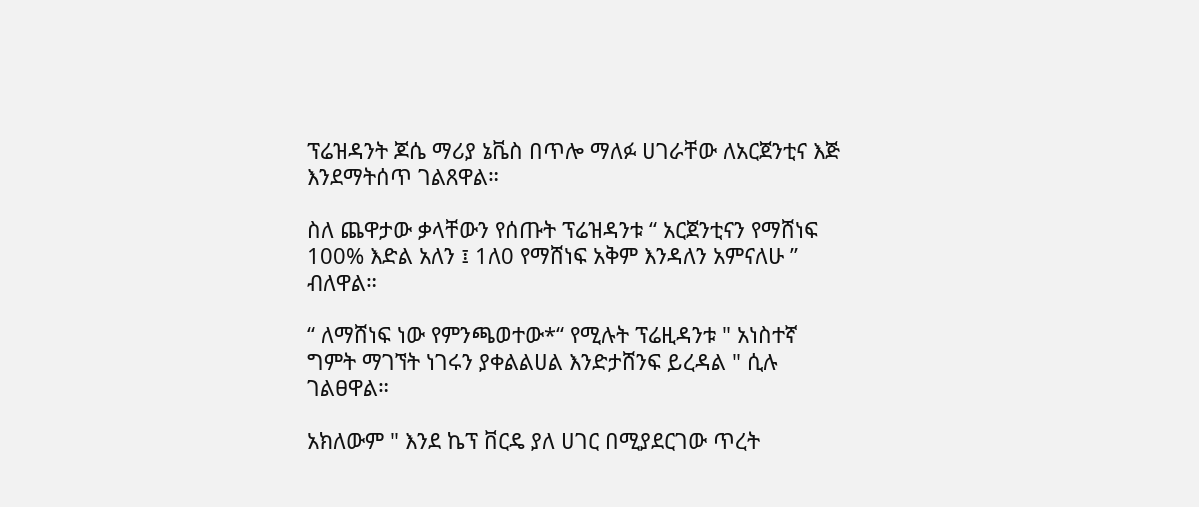ፕሬዝዳንት ጆሴ ማሪያ ኔቬስ በጥሎ ማለፉ ሀገራቸው ለአርጀንቲና እጅ እንደማትሰጥ ገልጸዋል።

ስለ ጨዋታው ቃላቸውን የሰጡት ፕሬዝዳንቱ “ አርጀንቲናን የማሸነፍ 100% እድል አለን ፤ 1ለ0 የማሸነፍ አቅም እንዳለን አምናለሁ ” ብለዋል።

“ ለማሸነፍ ነው የምንጫወተው*“ የሚሉት ፕሬዚዳንቱ " አነስተኛ ግምት ማገኘት ነገሩን ያቀልልሀል እንድታሸንፍ ይረዳል " ሲሉ ገልፀዋል።

አክለውም " እንደ ኬፕ ቨርዴ ያለ ሀገር በሚያደርገው ጥረት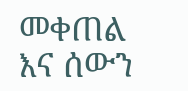መቀጠል እና ሰውን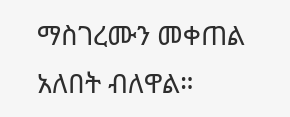ማስገረሙን መቀጠል አለበት ብለዋል።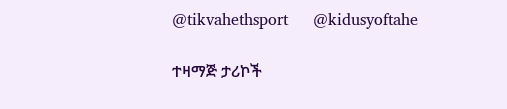@tikvahethsport     @kidusyoftahe

ተዛማጅ ታሪኮች